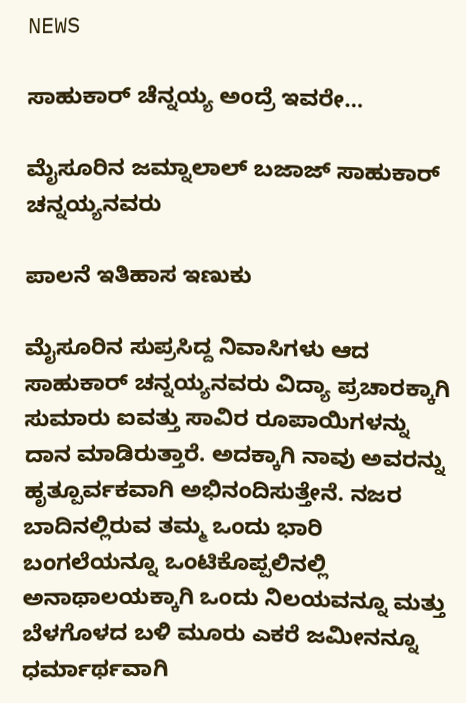NEWS

ಸಾಹುಕಾರ್ ಚೆನ್ನಯ್ಯ ಅಂದ್ರೆ ಇವರೇ…

ಮೈಸೂರಿನ ಜಮ್ನಾಲಾಲ್ ಬಜಾಜ್ ಸಾಹುಕಾರ್ ಚನ್ನಯ್ಯನವರು

ಪಾಲನೆ ಇತಿಹಾಸ ಇಣುಕು

ಮೈಸೂರಿನ ಸುಪ್ರಸಿದ್ದ ನಿವಾಸಿಗಳು ಆದ ಸಾಹುಕಾ‌ರ್ ಚನ್ನಯ್ಯನವರು ವಿದ್ಯಾ ಪ್ರಚಾರಕ್ಕಾಗಿ ಸುಮಾರು ಐವತ್ತು ಸಾವಿರ ರೂಪಾಯಿಗಳನ್ನು ದಾನ ಮಾಡಿರುತ್ತಾರೆ. ಅದಕ್ಕಾಗಿ ನಾವು ಅವರನ್ನು ಹೃತ್ಪೂರ್ವಕವಾಗಿ ಅಭಿನಂದಿಸುತ್ತೇನೆ. ನಜರ ಬಾದಿನಲ್ಲಿರುವ ತಮ್ಮ ಒಂದು ಭಾರಿ ಬಂಗಲೆಯನ್ನೂ ಒಂಟಿಕೊಪ್ಪಲಿನಲ್ಲಿ ಅನಾಥಾಲಯಕ್ಕಾಗಿ ಒಂದು ನಿಲಯವನ್ನೂ ಮತ್ತು ಬೆಳಗೊಳದ ಬಳಿ ಮೂರು ಎಕರೆ ಜಮೀನನ್ನೂ ಧರ್ಮಾರ್ಥವಾಗಿ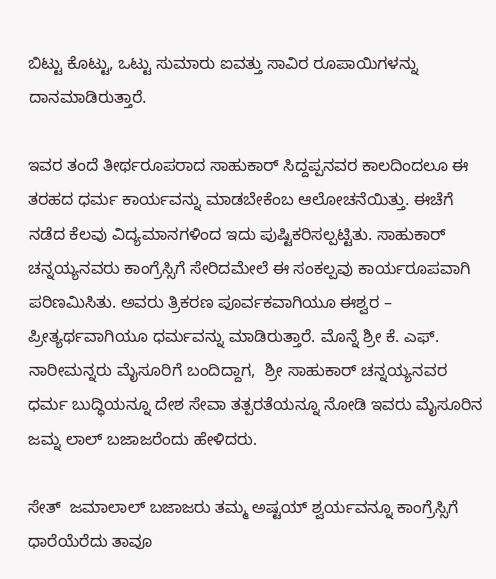ಬಿಟ್ಟು ಕೊಟ್ಟು, ಒಟ್ಟು ಸುಮಾರು ಐವತ್ತು ಸಾವಿರ ರೂಪಾಯಿಗಳನ್ನು ದಾನಮಾಡಿರುತ್ತಾರೆ.

ಇವರ ತಂದೆ ತೀರ್ಥರೂಪರಾದ ಸಾಹುಕಾರ್ ಸಿದ್ದಪ್ಪನವರ ಕಾಲದಿಂದಲೂ ಈ ತರಹದ ಧರ್ಮ ಕಾರ್ಯವನ್ನು ಮಾಡಬೇಕೆಂಬ ಆಲೋಚನೆಯಿತ್ತು. ಈಚೆಗೆ ನಡೆದ ಕೆಲವು ವಿದ್ಯಮಾನಗಳಿಂದ ಇದು ಪುಷ್ಟಿಕರಿಸಲ್ಪಟ್ಟಿತು. ಸಾಹುಕಾರ್ ಚನ್ನಯ್ಯನವರು ಕಾಂಗ್ರೆಸ್ಸಿಗೆ ಸೇರಿದಮೇಲೆ ಈ ಸಂಕಲ್ಪವು ಕಾರ್ಯರೂಪವಾಗಿ ಪರಿಣಮಿಸಿತು. ಅವರು ತ್ರಿಕರಣ ಪೂರ್ವಕವಾಗಿಯೂ ಈಶ್ವರ – ಪ್ರೀತ್ಯರ್ಥವಾಗಿಯೂ ಧರ್ಮವನ್ನು ಮಾಡಿರುತ್ತಾರೆ. ಮೊನ್ನೆ ಶ್ರೀ ಕೆ. ಎಫ್. ನಾರೀಮನ್ನರು ಮೈಸೂರಿಗೆ ಬಂದಿದ್ದಾಗ,  ಶ್ರೀ ಸಾಹುಕಾರ್ ಚನ್ನಯ್ಯನವರ ಧರ್ಮ ಬುದ್ಧಿಯನ್ನೂ ದೇಶ ಸೇವಾ ತತ್ಪರತೆಯನ್ನೂ ನೋಡಿ ಇವರು ಮೈಸೂರಿನ ಜಮ್ನ ಲಾಲ್ ಬಜಾಜರೆಂದು ಹೇಳಿದರು.

ಸೇತ್  ಜಮಾಲಾಲ್ ಬಜಾಜರು ತಮ್ಮ ಅಷ್ಟಯ್ ಶ್ವರ್ಯವನ್ನೂ ಕಾಂಗ್ರೆಸ್ಸಿಗೆ ಧಾರೆಯೆರೆದು ತಾವೂ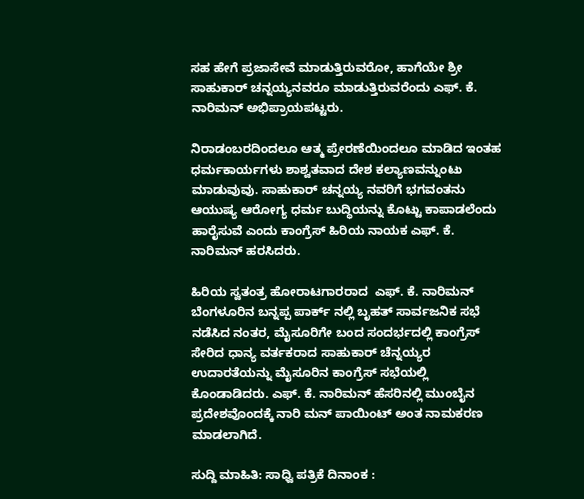ಸಹ ಹೇಗೆ ಪ್ರಜಾಸೇವೆ ಮಾಡುತ್ತಿರುವರೋ, ಹಾಗೆಯೇ ಶ್ರೀ ಸಾಹುಕಾರ್ ಚನ್ನಯ್ಯನವರೂ ಮಾಡುತ್ತಿರುವರೆಂದು ಎಫ್. ಕೆ. ನಾರಿಮನ್ ಅಭಿಪ್ರಾಯಪಟ್ಟರು.

ನಿರಾಡಂಬರದಿಂದಲೂ ಆತ್ಮ ಪ್ರೇರಣೆಯಿಂದಲೂ ಮಾಡಿದ ಇಂತಹ ಧರ್ಮಕಾರ್ಯಗಳು ಶಾಶ್ವತವಾದ ದೇಶ ಕಲ್ಯಾಣವನ್ನುಂಟು ಮಾಡುವುವು. ಸಾಹುಕಾರ್ ಚನ್ನಯ್ಯ ನವರಿಗೆ ಭಗವಂತನು ಆಯುಷ್ಯ ಆರೋಗ್ಯ ಧರ್ಮ ಬುದ್ಧಿಯನ್ನು ಕೊಟ್ಟು ಕಾಪಾಡಲೆಂದು ಹಾರೈಸುವೆ ಎಂದು ಕಾಂಗ್ರೆಸ್ ಹಿರಿಯ ನಾಯಕ ಎಫ್. ಕೆ. ನಾರಿಮನ್ ಹರಸಿದರು.

ಹಿರಿಯ ಸ್ವತಂತ್ರ ಹೋರಾಟಗಾರರಾದ  ಎಫ್. ಕೆ. ನಾರಿಮನ್ ಬೆಂಗಳೂರಿನ ಬನ್ನಪ್ಪ ಪಾರ್ಕ್ ನಲ್ಲಿ ಬೃಹತ್ ಸಾರ್ವಜನಿಕ ಸಭೆ ನಡೆಸಿದ ನಂತರ, ಮೈಸೂರಿಗೇ ಬಂದ ಸಂದರ್ಭದಲ್ಲಿ ಕಾಂಗ್ರೆಸ್ ಸೇರಿದ ಧಾನ್ಯ ವರ್ತಕರಾದ ಸಾಹುಕಾರ್ ಚೆನ್ನಯ್ಯರ ಉದಾರತೆಯನ್ನು ಮೈಸೂರಿನ ಕಾಂಗ್ರೆಸ್ ಸಭೆಯಲ್ಲಿ ಕೊಂಡಾಡಿದರು. ಎಫ್. ಕೆ. ನಾರಿಮನ್ ಹೆಸರಿನಲ್ಲಿ ಮುಂಬೈನ ಪ್ರದೇಶವೊಂದಕ್ಕೆ ನಾರಿ ಮನ್ ಪಾಯಿಂಟ್ ಅಂತ ನಾಮಕರಣ ಮಾಡಲಾಗಿದೆ.

ಸುದ್ದಿ ಮಾಹಿತಿ: ಸಾಧ್ವಿ ಪತ್ರಿಕೆ ದಿನಾಂಕ :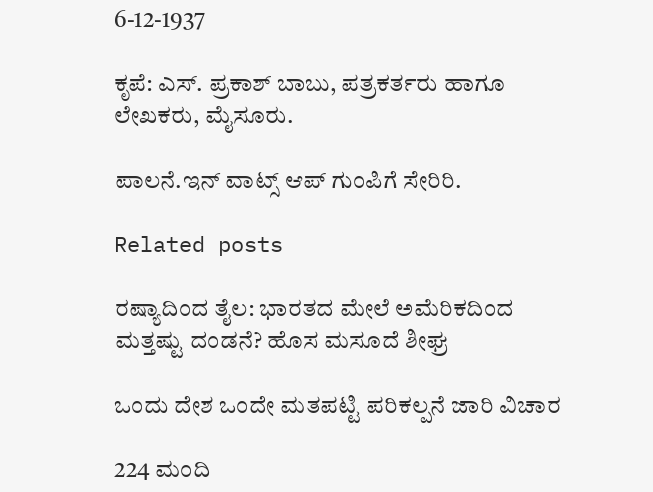6-12-1937

ಕೃಪೆ: ಎಸ್. ಪ್ರಕಾಶ್ ಬಾಬು, ಪತ್ರಕರ್ತರು ಹಾಗೂ ಲೇಖಕರು, ಮೈಸೂರು.

ಪಾಲನೆ.ಇನ್‌ ವಾಟ್ಸ್‌ ಆಪ್‌ ಗುಂಪಿಗೆ ಸೇರಿರಿ.

Related posts

ರಷ್ಯಾದಿಂದ ತೈಲ: ಭಾರತದ ಮೇಲೆ ಅಮೆರಿಕದಿಂದ ಮತ್ತಷ್ಟು ದಂಡನೆ? ಹೊಸ ಮಸೂದೆ ಶೀಘ್ರ

ಒಂದು ದೇಶ ಒಂದೇ ಮತಪಟ್ಟಿ ಪರಿಕಲ್ಪನೆ ಜಾರಿ ವಿಚಾರ

224 ಮಂದಿ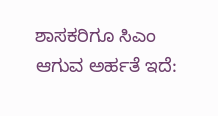ಶಾಸಕರಿಗೂ ಸಿಎಂ ಆಗುವ ಅರ್ಹತೆ ಇದೆ: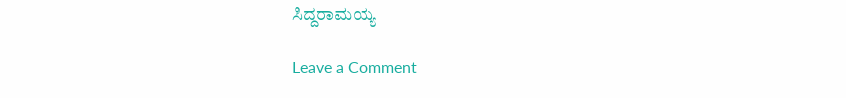ಸಿದ್ದರಾಮಯ್ಯ

Leave a Comment